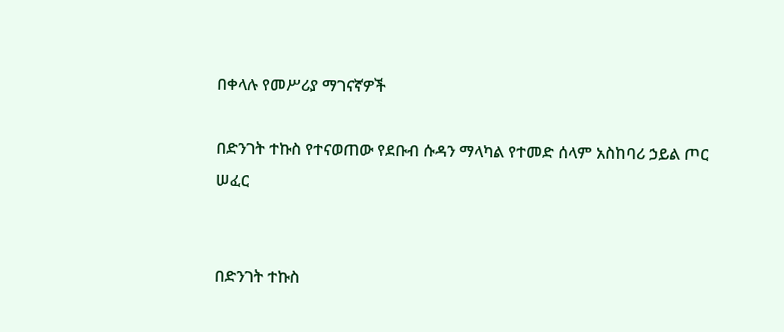በቀላሉ የመሥሪያ ማገናኛዎች

በድንገት ተኩስ የተናወጠው የደቡብ ሱዳን ማላካል የተመድ ሰላም አስከባሪ ኃይል ጦር ሠፈር


በድንገት ተኩስ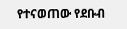የተናወጠው የደቡብ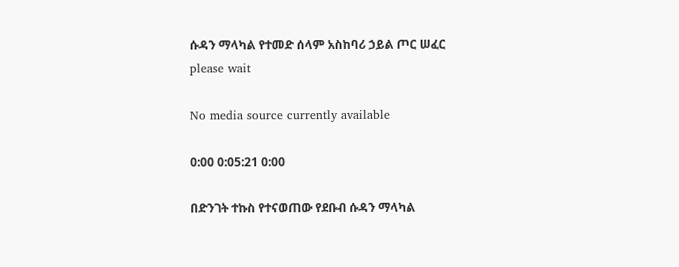ሱዳን ማላካል የተመድ ሰላም አስከባሪ ኃይል ጦር ሠፈር
please wait

No media source currently available

0:00 0:05:21 0:00

በድንገት ተኩስ የተናወጠው የደቡብ ሱዳን ማላካል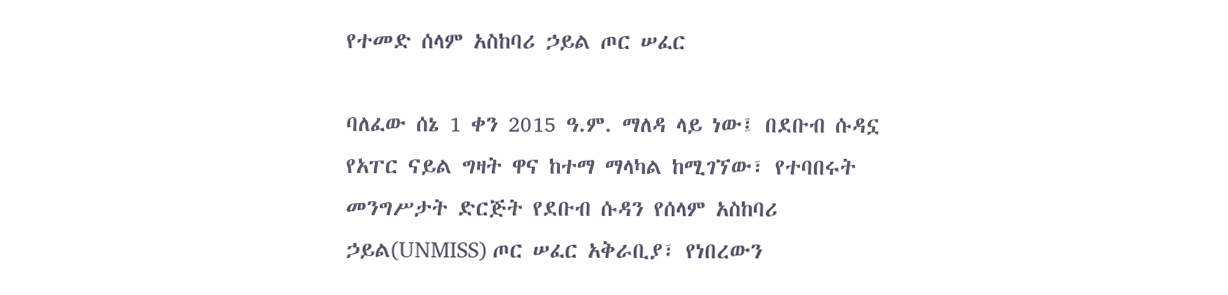የተመድ ሰላም አስከባሪ ኃይል ጦር ሠፈር

ባለፈው ሰኔ 1 ቀን 2015 ዓ.ም. ማለዳ ላይ ነው፤ በደቡብ ሱዳኗ የአፐር ናይል ግዛት ዋና ከተማ ማላካል ከሚገኘው፣ የተባበሩት መንግሥታት ድርጅት የደቡብ ሱዳን የሰላም አስከባሪ ኃይል(UNMISS) ጦር ሠፈር አቅራቢያ፣ የነበረውን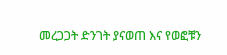መረጋጋት ድንገት ያናወጠ እና የወፎቹን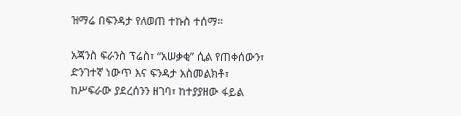ዝማሬ በፍንዳታ የለወጠ ተኩስ ተሰማ።

አጃንስ ፍራንስ ፕሬስ፣ “አሠቃቂ” ሲል የጠቀሰውን፣ ድንገተኛ ነውጥ እና ፍንዳታ አስመልክቶ፣ ከሥፍራው ያደረሰንን ዘገባ፣ ከተያያዘው ፋይል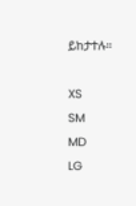ይከታተሉ።

XS
SM
MD
LG